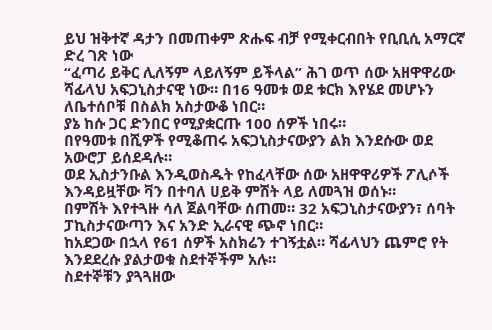ይህ ዝቅተኛ ዳታን በመጠቀም ጽሑፍ ብቻ የሚቀርብበት የቢቢሲ አማርኛ ድረ ገጽ ነው
“ፈጣሪ ይቅር ሊለኝም ላይለኝም ይችላል” ሕገ ወጥ ሰው አዘዋዋሪው
ሻፊላህ አፍጋኒስታናዊ ነው። በ16 ዓመቱ ወደ ቱርክ እየሄደ መሆኑን ለቤተሰቦቹ በስልክ አስታውቆ ነበር።
ያኔ ከሱ ጋር ድንበር የሚያቋርጡ 100 ሰዎች ነበሩ።
በየዓመቱ በሺዎች የሚቆጠሩ አፍጋኒስታናውያን ልክ እንደሱው ወደ አውሮፓ ይሰደዳሉ።
ወደ ኢስታንቡል እንዲወስዱት የከፈላቸው ሰው አዘዋዋሪዎች ፖሊሶች እንዳይዟቸው ቫን በተባለ ሀይቅ ምሽት ላይ ለመጓዝ ወሰኑ።
በምሽት እየተጓዙ ሳለ ጀልባቸው ሰጠመ። 32 አፍጋኒስታናውያን፣ ሰባት ፓኪስታናውጣን እና አንድ ኢራናዊ ጭኖ ነበር።
ከአደጋው በኋላ የ61 ሰዎች አስክሬን ተገኝቷል። ሻፊላህን ጨምሮ የት እንደደረሱ ያልታወቁ ስደተኞችም አሉ።
ስደተኞቹን ያጓጓዘው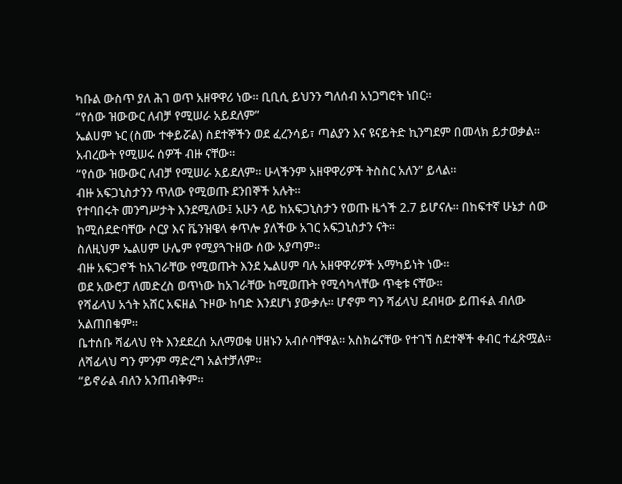ካቡል ውስጥ ያለ ሕገ ወጥ አዘዋዋሪ ነው። ቢቢሲ ይህንን ግለሰብ አነጋግሮት ነበር።
“የሰው ዝውውር ለብቻ የሚሠራ አይደለም”
ኤልሀም ኑር (ስሙ ተቀይሯል) ስደተኞችን ወደ ፈረንሳይ፣ ጣልያን እና ዩናይትድ ኪንግደም በመላክ ይታወቃል።
አብረውት የሚሠሩ ሰዎች ብዙ ናቸው።
“የሰው ዝውውር ለብቻ የሚሠራ አይደለም። ሁላችንም አዘዋዋሪዎች ትስስር አለን” ይላል።
ብዙ አፍጋኒስታንን ጥለው የሚወጡ ደንበኞች አሉት።
የተባበሩት መንግሥታት እንደሚለው፤ አሁን ላይ ከአፍጋኒስታን የወጡ ዜጎች 2.7 ይሆናሉ። በከፍተኛ ሁኔታ ሰው ከሚሰደድባቸው ሶርያ እና ቬንዝዌላ ቀጥሎ ያለችው አገር አፍጋኒስታን ናት።
ስለዚህም ኤልሀም ሁሌም የሚያጓጉዘው ሰው አያጣም።
ብዙ አፍጋኖች ከአገራቸው የሚወጡት እንደ ኤልሀም ባሉ አዘዋዋሪዎች አማካይነት ነው።
ወደ አውሮፓ ለመድረስ ወጥነው ከአገራቸው ከሚወጡት የሚሳካላቸው ጥቂቱ ናቸው።
የሻፊላህ አጎት አሸር አፍዘል ጉዞው ከባድ እንደሆነ ያውቃሉ። ሆኖም ግን ሻፊላህ ደብዛው ይጠፋል ብለው አልጠበቁም።
ቤተሰቡ ሻፊላህ የት እንደደረሰ አለማወቁ ሀዘኑን አብሶባቸዋል። አስክሬናቸው የተገኘ ስደተኞች ቀብር ተፈጽሟል። ለሻፊላህ ግን ምንም ማድረግ አልተቻለም።
“ይኖራል ብለን አንጠብቅም።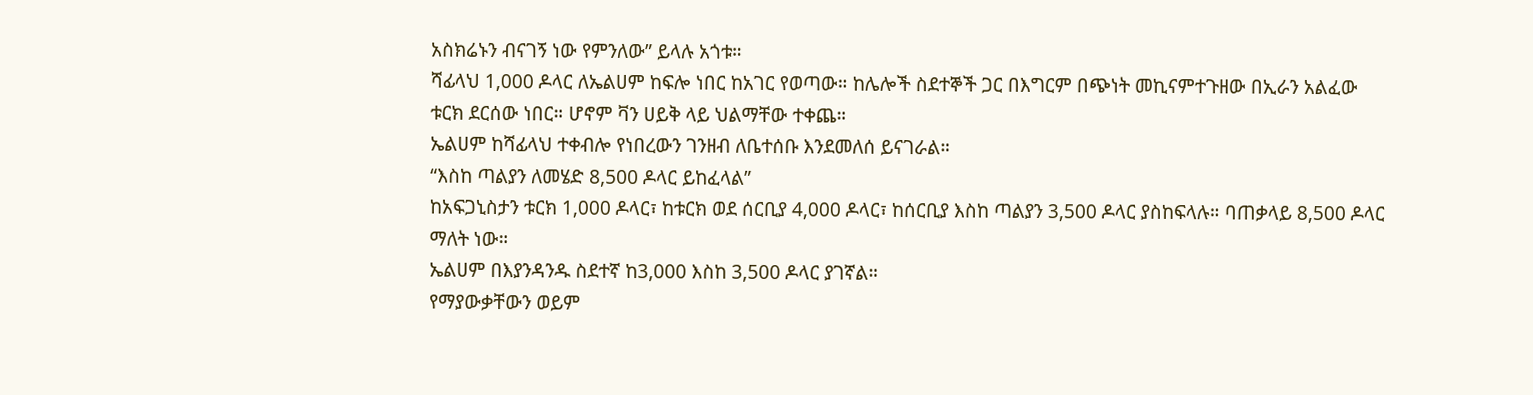አስክሬኑን ብናገኝ ነው የምንለው” ይላሉ አጎቱ።
ሻፊላህ 1,000 ዶላር ለኤልሀም ከፍሎ ነበር ከአገር የወጣው። ከሌሎች ስደተኞች ጋር በእግርም በጭነት መኪናምተጉዘው በኢራን አልፈው ቱርክ ደርሰው ነበር። ሆኖም ቫን ሀይቅ ላይ ህልማቸው ተቀጨ።
ኤልሀም ከሻፊላህ ተቀብሎ የነበረውን ገንዘብ ለቤተሰቡ እንደመለሰ ይናገራል።
“እስከ ጣልያን ለመሄድ 8,500 ዶላር ይከፈላል”
ከአፍጋኒስታን ቱርክ 1,000 ዶላር፣ ከቱርክ ወደ ሰርቢያ 4,000 ዶላር፣ ከሰርቢያ እስከ ጣልያን 3,500 ዶላር ያስከፍላሉ። ባጠቃላይ 8,500 ዶላር ማለት ነው።
ኤልሀም በእያንዳንዱ ስደተኛ ከ3,000 እስከ 3,500 ዶላር ያገኛል።
የማያውቃቸውን ወይም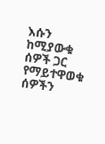እሱን ከሚያውቁ ሰዎች ጋር የማይተዋወቁ ሰዎችን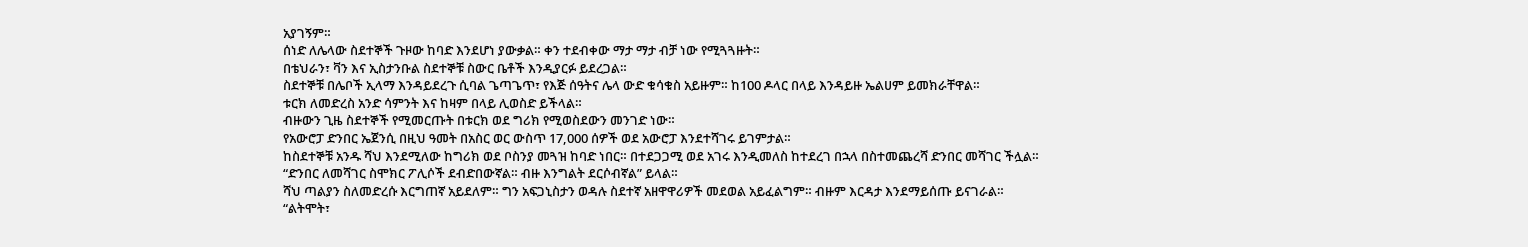አያገኝም።
ሰነድ ለሌላው ስደተኞች ጉዞው ከባድ እንደሆነ ያውቃል። ቀን ተደብቀው ማታ ማታ ብቻ ነው የሚጓጓዙት።
በቴህራን፣ ቫን እና ኢስታንቡል ስደተኞቹ ስውር ቤቶች እንዲያርፉ ይደረጋል።
ስደተኞቹ በሌቦች ኢላማ እንዳይደረጉ ሲባል ጌጣጌጥ፣ የእጅ ሰዓትና ሌላ ውድ ቁሳቁስ አይዙም። ከ100 ዶላር በላይ እንዳይዙ ኤልሀም ይመክራቸዋል።
ቱርክ ለመድረስ አንድ ሳምንት እና ከዛም በላይ ሊወስድ ይችላል።
ብዙውን ጊዜ ስደተኞች የሚመርጡት በቱርክ ወደ ግሪክ የሚወስደውን መንገድ ነው።
የአውሮፓ ድንበር ኤጀንሲ በዚህ ዓመት በአስር ወር ውስጥ 17,000 ሰዎች ወደ አውሮፓ እንደተሻገሩ ይገምታል።
ከስደተኞቹ አንዱ ሻህ እንደሚለው ከግሪክ ወደ ቦስንያ መጓዝ ከባድ ነበር። በተደጋጋሚ ወደ አገሩ እንዲመለስ ከተደረገ በኋላ በስተመጨረሻ ድንበር መሻገር ችሏል።
“ድንበር ለመሻገር ስሞክር ፖሊሶች ደብድበውኛል። ብዙ እንግልት ደርሶብኛል” ይላል።
ሻህ ጣልያን ስለመድረሱ እርግጠኛ አይደለም። ግን አፍጋኒስታን ወዳሉ ስደተኛ አዘዋዋሪዎች መደወል አይፈልግም። ብዙም እርዳታ እንደማይሰጡ ይናገራል።
“ልትሞት፣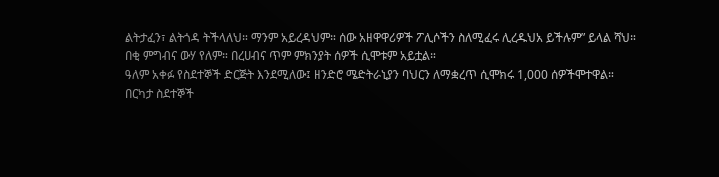ልትታፈን፣ ልትጎዳ ትችላለህ። ማንም አይረዳህም። ሰው አዘዋዋሪዎች ፖሊሶችን ስለሚፈሩ ሊረዱህአ ይችሉም” ይላል ሻህ።
በቂ ምግብና ውሃ የለም። በረሀብና ጥም ምክንያት ሰዎች ሲሞቱም አይቷል።
ዓለም አቀፉ የስደተኞች ድርጅት እንደሚለው፤ ዘንድሮ ሜድትራኒያን ባህርን ለማቋረጥ ሲሞክሩ 1,000 ሰዎችሞተዋል።
በርካታ ስደተኞች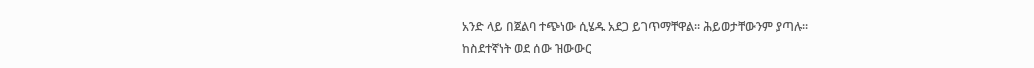አንድ ላይ በጀልባ ተጭነው ሲሄዱ አደጋ ይገጥማቸዋል። ሕይወታቸውንም ያጣሉ።
ከስደተኛነት ወደ ሰው ዝውውር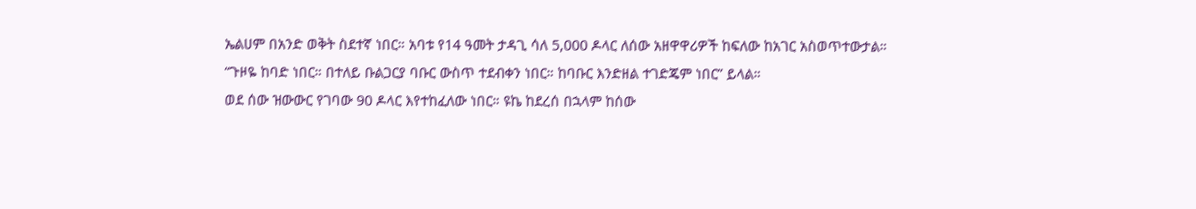ኤልሀም በአንድ ወቅት ስደተኛ ነበር። አባቱ የ14 ዓመት ታዳጊ ሳለ 5,000 ዶላር ለሰው አዘዋዋሪዎች ከፍለው ከአገር አስወጥተውታል።
“ጉዞዬ ከባድ ነበር። በተለይ ቡልጋርያ ባቡር ውስጥ ተደብቀን ነበር። ከባቡር እንድዘል ተገድጄም ነበር” ይላል።
ወደ ሰው ዝውውር የገባው 90 ዶላር እየተከፈለው ነበር። ዩኬ ከደረሰ በኋላም ከሰው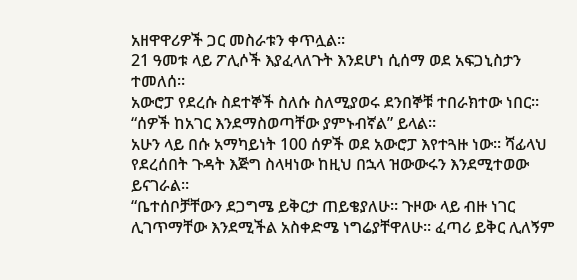አዘዋዋሪዎች ጋር መስራቱን ቀጥሏል።
21 ዓመቱ ላይ ፖሊሶች እያፈላለጉት እንደሆነ ሲሰማ ወደ አፍጋኒስታን ተመለሰ።
አውሮፓ የደረሱ ስደተኞች ስለሱ ስለሚያወሩ ደንበኞቹ ተበራክተው ነበር።
“ሰዎች ከአገር እንደማስወጣቸው ያምኑብኛል” ይላል።
አሁን ላይ በሱ አማካይነት 100 ሰዎች ወደ አውሮፓ እየተጓዙ ነው። ሻፊላህ የደረሰበት ጉዳት እጅግ ስላዛነው ከዚህ በኋላ ዝውውሩን እንደሚተወው ይናገራል።
“ቤተሰቦቻቸውን ደጋግሜ ይቅርታ ጠይቄያለሁ። ጉዞው ላይ ብዙ ነገር ሊገጥማቸው እንደሚችል አስቀድሜ ነግሬያቸዋለሁ። ፈጣሪ ይቅር ሊለኝም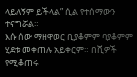ላይለኝም ይችላል” ሲል የተሰማውን ተናግሯል።
እሱ ሰው ማዘዋወር ቢያቆምም ባያቆምም ሂደቱ መቀጠሉ አይቀርም። በሺዎች የሚቆጠሩ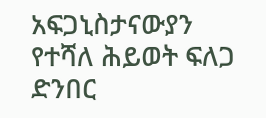አፍጋኒስታናውያን የተሻለ ሕይወት ፍለጋ ድንበር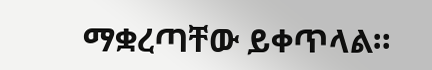ማቋረጣቸው ይቀጥላል።